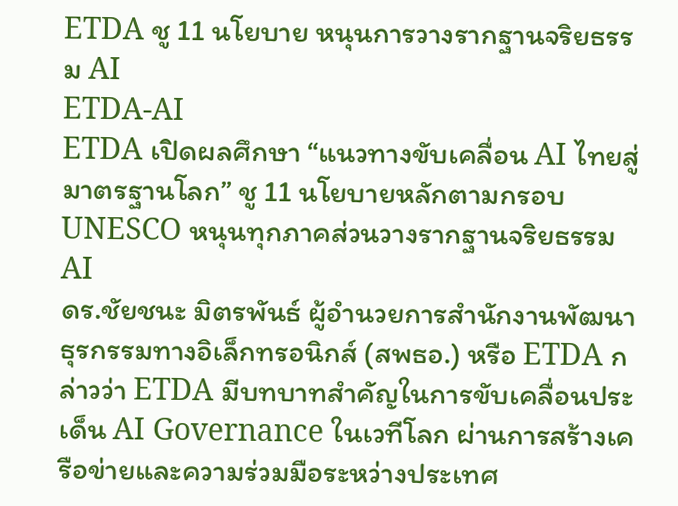ETDA ชู 11 นโยบาย หนุนการวางรากฐานจริยธรรม AI
ETDA-AI
ETDA เปิดผลศึกษา “แนวทางขับเคลื่อน AI ไทยสู่มาตรฐานโลก” ชู 11 นโยบายหลักตามกรอบ UNESCO หนุนทุกภาคส่วนวางรากฐานจริยธรรม AI
ดร.ชัยชนะ มิตรพันธ์ ผู้อำนวยการสำนักงานพัฒนาธุรกรรมทางอิเล็กทรอนิกส์ (สพธอ.) หรือ ETDA กล่าวว่า ETDA มีบทบาทสำคัญในการขับเคลื่อนประเด็น AI Governance ในเวทีโลก ผ่านการสร้างเครือข่ายและความร่วมมือระหว่างประเทศ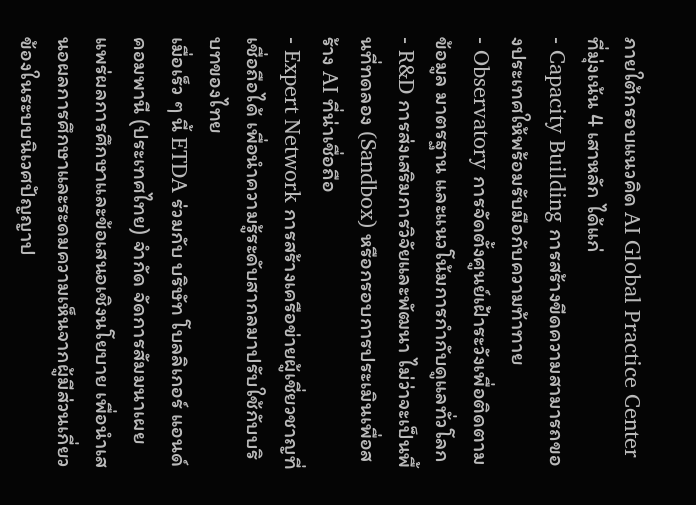ภายใต้กรอบแนวคิด AI Global Practice Center ที่มุ่งเน้น 4 เสาหลัก ได้แก่
- Capacity Building การสร้างขีดความสามารถของประเทศให้พร้อมรับมือกับความท้าทาย
- Observatory การจัดตั้งศูนย์เฝ้าระวังเพื่อติดตามข้อมูล มาตรฐาน และแนวโน้มการกำกับดูแลทั่วโลก
- R&D การส่งเสริมการวิจัยและพัฒนา ไม่ว่าจะเป็นพื้นที่ทดลอง (Sandbox) หรือกรอบการประเมินเพื่อสร้าง AI ที่น่าเชื่อถือ
- Expert Network การสร้างเครือข่ายผู้เชี่ยวชาญที่เชื่อถือได้ เพื่อนำความรู้ระดับสากลมาปรับใช้กับบริบทของไทย
เมื่อเร็ว ๆ นี้ ETDA ร่วมกับ บริษัท โบลลิเกอร์ แอนด์ คอมพานี (ประเทศไทย) จำกัด จัดการสัมมนาเผยแพร่ผลการศึกษาและข้อเสนอเชิงนโยบาย เพื่อนำเสนอผลการศึกษาและระดมความเห็นจากผู้มีส่วนเกี่ยวข้องในระบบนิเวศปัญญาป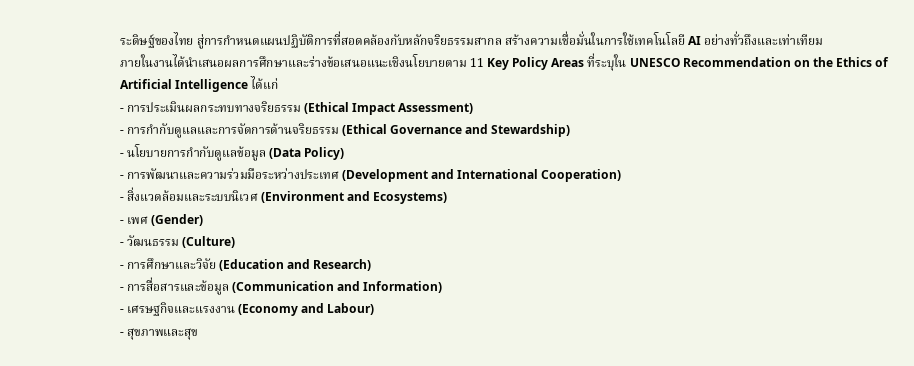ระดิษฐ์ของไทย สู่การกำหนดแผนปฏิบัติการที่สอดคล้องกับหลักจริยธรรมสากล สร้างความเชื่อมั่นในการใช้เทคโนโลยี AI อย่างทั่วถึงและเท่าเทียม
ภายในงานได้นำเสนอผลการศึกษาและร่างข้อเสนอแนะเชิงนโยบายตาม 11 Key Policy Areas ที่ระบุใน UNESCO Recommendation on the Ethics of Artificial Intelligence ได้แก่
- การประเมินผลกระทบทางจริยธรรม (Ethical Impact Assessment)
- การกำกับดูแลและการจัดการด้านจริยธรรม (Ethical Governance and Stewardship)
- นโยบายการกำกับดูแลข้อมูล (Data Policy)
- การพัฒนาและความร่วมมือระหว่างประเทศ (Development and International Cooperation)
- สิ่งแวดล้อมและระบบนิเวศ (Environment and Ecosystems)
- เพศ (Gender)
- วัฒนธรรม (Culture)
- การศึกษาและวิจัย (Education and Research)
- การสื่อสารและข้อมูล (Communication and Information)
- เศรษฐกิจและแรงงาน (Economy and Labour)
- สุขภาพและสุข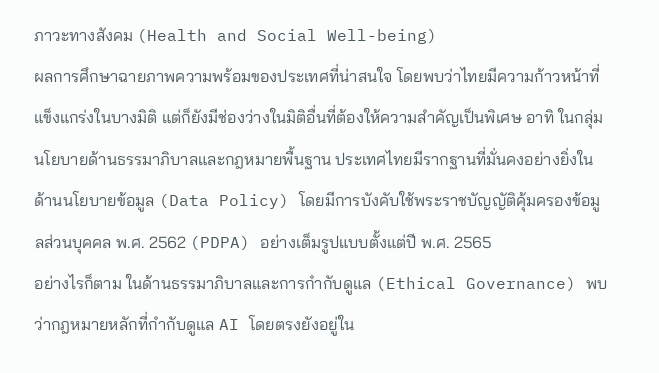ภาวะทางสังคม (Health and Social Well-being)
ผลการศึกษาฉายภาพความพร้อมของประเทศที่น่าสนใจ โดยพบว่าไทยมีความก้าวหน้าที่แข็งแกร่งในบางมิติ แต่ก็ยังมีช่องว่างในมิติอื่นที่ต้องให้ความสำคัญเป็นพิเศษ อาทิ ในกลุ่มนโยบายด้านธรรมาภิบาลและกฎหมายพื้นฐาน ประเทศไทยมีรากฐานที่มั่นคงอย่างยิ่งใน ด้านนโยบายข้อมูล (Data Policy) โดยมีการบังคับใช้พระราชบัญญัติคุ้มครองข้อมูลส่วนบุคคล พ.ศ. 2562 (PDPA) อย่างเต็มรูปแบบตั้งแต่ปี พ.ศ. 2565
อย่างไรก็ตาม ในด้านธรรมาภิบาลและการกำกับดูแล (Ethical Governance) พบว่ากฎหมายหลักที่กำกับดูแล AI โดยตรงยังอยู่ใน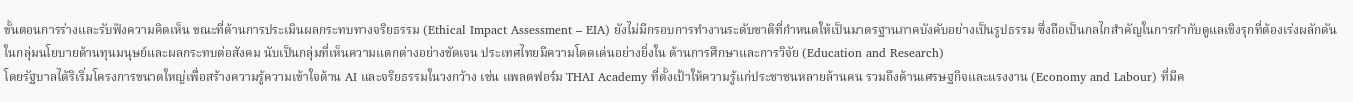ขั้นตอนการร่างและรับฟังความคิดเห็น ขณะที่ด้านการประเมินผลกระทบทางจริยธรรม (Ethical Impact Assessment – EIA) ยังไม่มีกรอบการทำงานระดับชาติที่กำหนดให้เป็นมาตรฐานภาคบังคับอย่างเป็นรูปธรรม ซึ่งถือเป็นกลไกสำคัญในการกำกับดูแลเชิงรุกที่ต้องเร่งผลักดัน
ในกลุ่มนโยบายด้านทุนมนุษย์และผลกระทบต่อสังคม นับเป็นกลุ่มที่เห็นความแตกต่างอย่างชัดเจน ประเทศไทยมีความโดดเด่นอย่างยิ่งใน ด้านการศึกษาและการวิจัย (Education and Research)
โดยรัฐบาลได้ริเริ่มโครงการขนาดใหญ่เพื่อสร้างความรู้ความเข้าใจด้าน AI และจริยธรรมในวงกว้าง เช่น แพลตฟอร์ม THAI Academy ที่ตั้งเป้าให้ความรู้แก่ประชาชนหลายล้านคน รวมถึงด้านเศรษฐกิจและแรงงาน (Economy and Labour) ที่มีค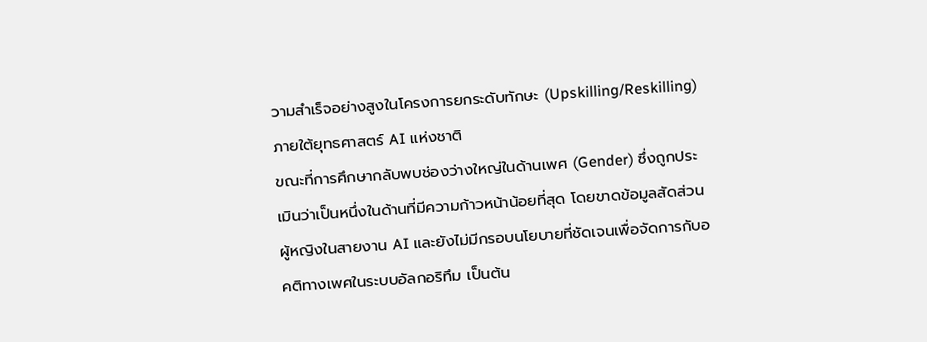วามสำเร็จอย่างสูงในโครงการยกระดับทักษะ (Upskilling/Reskilling) ภายใต้ยุทธศาสตร์ AI แห่งชาติ
ขณะที่การศึกษากลับพบช่องว่างใหญ่ในด้านเพศ (Gender) ซึ่งถูกประเมินว่าเป็นหนึ่งในด้านที่มีความก้าวหน้าน้อยที่สุด โดยขาดข้อมูลสัดส่วนผู้หญิงในสายงาน AI และยังไม่มีกรอบนโยบายที่ชัดเจนเพื่อจัดการกับอคติทางเพศในระบบอัลกอริทึม เป็นต้น